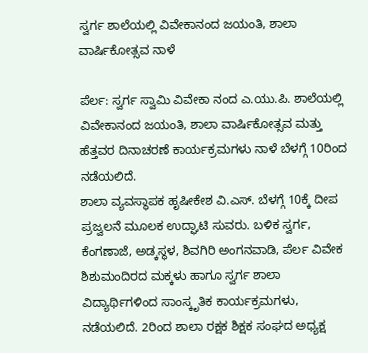ಸ್ವರ್ಗ ಶಾಲೆಯಲ್ಲಿ ವಿವೇಕಾನಂದ ಜಯಂತಿ, ಶಾಲಾ ವಾರ್ಷಿಕೋತ್ಸವ ನಾಳೆ

ಪೆರ್ಲ: ಸ್ವರ್ಗ ಸ್ವಾಮಿ ವಿವೇಕಾ ನಂದ ಎ.ಯು.ಪಿ. ಶಾಲೆಯಲ್ಲಿ ವಿವೇಕಾನಂದ ಜಯಂತಿ, ಶಾಲಾ ವಾರ್ಷಿಕೋತ್ಸವ ಮತ್ತು ಹೆತ್ತವರ ದಿನಾಚರಣೆ ಕಾರ್ಯಕ್ರಮಗಳು ನಾಳೆ ಬೆಳಗ್ಗೆ 10ರಿಂದ ನಡೆಯಲಿದೆ.
ಶಾಲಾ ವ್ಯವಸ್ಥಾಪಕ ಹೃಷೀಕೇಶ ವಿ.ಎಸ್. ಬೆಳಗ್ಗೆ 10ಕ್ಕೆ ದೀಪ ಪ್ರಜ್ವಲನೆ ಮೂಲಕ ಉದ್ಘಾಟಿ ಸುವರು. ಬಳಿಕ ಸ್ವರ್ಗ, ಕೆಂಗಣಾಜೆ, ಅಡ್ಕಸ್ಥಳ, ಶಿವಗಿರಿ ಅಂಗನವಾಡಿ, ಪೆರ್ಲ ವಿವೇಕ ಶಿಶುಮಂದಿರದ ಮಕ್ಕಳು ಹಾಗೂ ಸ್ವರ್ಗ ಶಾಲಾ ವಿದ್ಯಾರ್ಥಿಗಳಿಂದ ಸಾಂಸ್ಕೃತಿಕ ಕಾರ್ಯಕ್ರಮಗಳು, ನಡೆಯಲಿದೆ. 2ರಿಂದ ಶಾಲಾ ರಕ್ಷಕ ಶಿಕ್ಷಕ ಸಂಘದ ಅಧ್ಯಕ್ಷ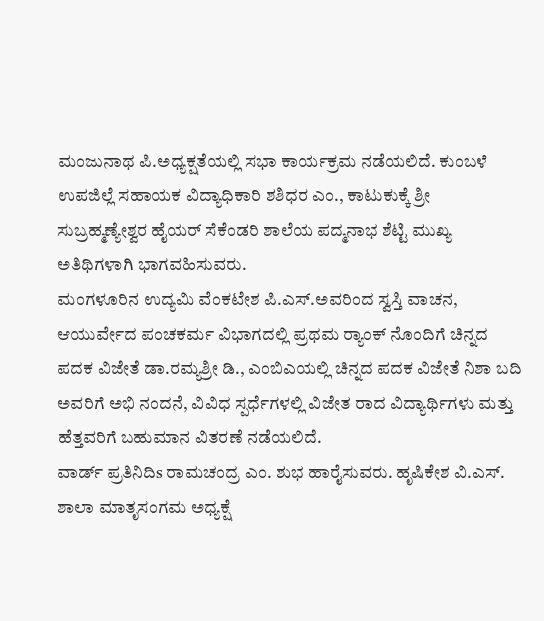ಮಂಜುನಾಥ ಪಿ.ಅಧ್ಯಕ್ಷತೆಯಲ್ಲಿ ಸಭಾ ಕಾರ್ಯಕ್ರಮ ನಡೆಯಲಿದೆ. ಕುಂಬಳೆ ಉಪಜಿಲ್ಲೆ ಸಹಾಯಕ ವಿದ್ಯಾಧಿಕಾರಿ ಶಶಿಧರ ಎಂ., ಕಾಟುಕುಕ್ಕೆ ಶ್ರೀ ಸುಬ್ರಹ್ಮಣ್ಯೇಶ್ವರ ಹೈಯರ್ ಸೆಕೆಂಡರಿ ಶಾಲೆಯ ಪದ್ಮನಾಭ ಶೆಟ್ಟಿ ಮುಖ್ಯ ಅತಿಥಿಗಳಾಗಿ ಭಾಗವಹಿಸುವರು.
ಮಂಗಳೂರಿನ ಉದ್ಯಮಿ ವೆಂಕಟೇಶ ಪಿ.ಎಸ್.ಅವರಿಂದ ಸ್ವಸ್ತಿ ವಾಚನ, ಆಯುರ್ವೇದ ಪಂಚಕರ್ಮ ವಿಭಾಗದಲ್ಲಿ ಪ್ರಥಮ ರ‍್ಯಾಂಕ್ ನೊಂದಿಗೆ ಚಿನ್ನದ ಪದಕ ವಿಜೇತೆ ಡಾ.ರಮ್ಯಶ್ರೀ ಡಿ., ಎಂಬಿಎಯಲ್ಲಿ ಚಿನ್ನದ ಪದಕ ವಿಜೇತೆ ನಿಶಾ ಬದಿ ಅವರಿಗೆ ಅಭಿ ನಂದನೆ, ವಿವಿಧ ಸ್ಪರ್ಧೆಗಳಲ್ಲಿ ವಿಜೇತ ರಾದ ವಿದ್ಯಾರ್ಥಿಗಳು ಮತ್ತು ಹೆತ್ತವರಿಗೆ ಬಹುಮಾನ ವಿತರಣೆ ನಡೆಯಲಿದೆ.
ವಾರ್ಡ್ ಪ್ರತಿನಿದಿs ರಾಮಚಂದ್ರ ಎಂ. ಶುಭ ಹಾರೈಸುವರು. ಹೃಷಿಕೇಶ ವಿ.ಎಸ್. ಶಾಲಾ ಮಾತೃಸಂಗಮ ಅಧ್ಯಕ್ಷೆ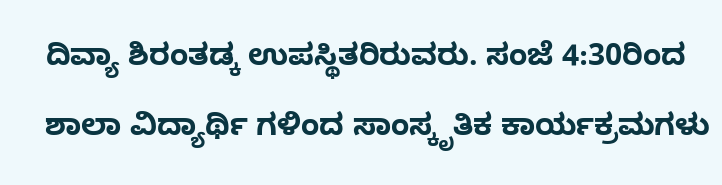ದಿವ್ಯಾ ಶಿರಂತಡ್ಕ ಉಪಸ್ಥಿತರಿರುವರು. ಸಂಜೆ 4:30ರಿಂದ ಶಾಲಾ ವಿದ್ಯಾರ್ಥಿ ಗಳಿಂದ ಸಾಂಸ್ಕೃತಿಕ ಕಾರ್ಯಕ್ರಮಗಳು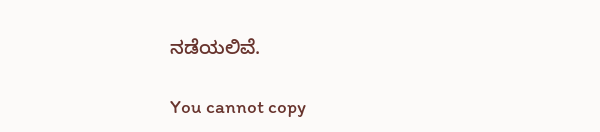ನಡೆಯಲಿವೆ.

You cannot copy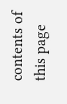contents of this page